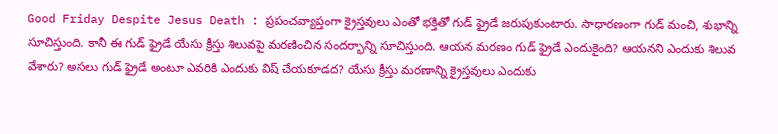Good Friday Despite Jesus Death : ప్రపంచవ్యాప్తంగా క్రైస్తవులు ఎంతో భక్తితో గుడ్ ఫ్రైడే జరుపుకుంటారు. సాధారణంగా గుడ్ మంచి, శుభాన్ని సూచిస్తుంది. కానీ ఈ గుడ్ ఫ్రైడే యేసు క్రీస్తు శిలువపై మరణించిన సందర్భాన్ని సూచిస్తుంది. ఆయన మరణం గుడ్ ఫ్రైడే ఎందుకైంది? ఆయనని ఎందుకు శిలువ వేశారు? అసలు గుడ్ ఫ్రైడే అంటూ ఎవరికి ఎందుకు విష్ చేయకూడద? యేసు క్రీస్తు మరణాన్ని క్రైస్తవులు ఎందుకు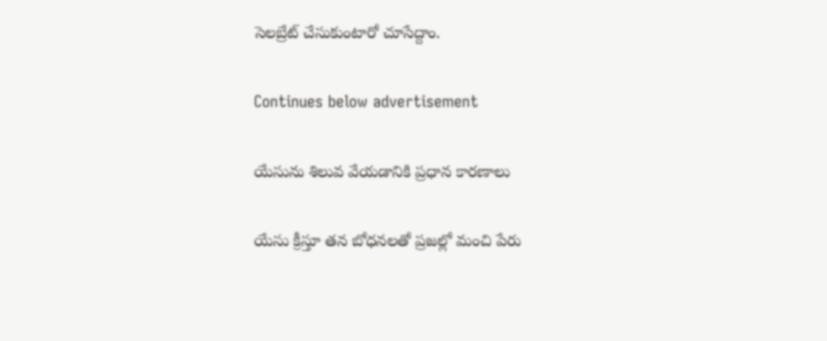సెలబ్రేట్ చేసుకుంటారో చూసేద్దాం.

Continues below advertisement

యేసును శిలువ వేయడానికి ప్రధాన కారణాలు

యేసు క్రీస్తూ తన బోధనలతో ప్రజల్లో మంచి పేరు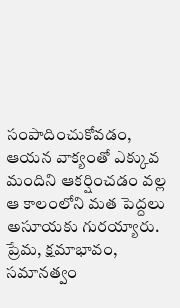సంపాదించుకోవడం, ఆయన వాక్యంతో ఎక్కువ మందిని ఆకర్షించడం వల్ల ఆ కాలంలోని మత పెద్దలు అసూయకు గురయ్యారు. ప్రేమ, క్షమాభావం, సమానత్వం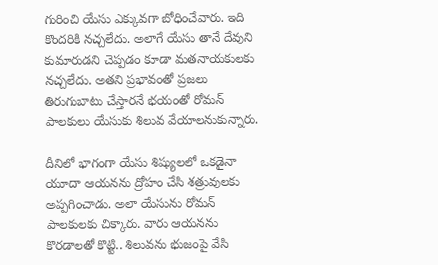గురించి యేసు ఎక్కువగా బోధించేవారు. ఇది కొందరికి నచ్చలేదు. అలాగే యేసు తానే దేవుని కుమారుడని చెప్పడం కూడా మతనాయకులకు నచ్చలేదు. అతని ప్రభావంతో ప్రజలు తిరుగుబాటు చేస్తారనే భయంతో రోమన్ పాలకులు యేసుకు శిలువ వేయాలనుకున్నారు.

దీనిలో భాగంగా యేసు శిష్యులలో ఒకడైనా యూదా ఆయనను ద్రోహం చేసి శత్రువులకు అప్పగించాడు. అలా యేసును రోమన్ పాలకులకు చిక్కారు. వారు ఆయనను కొరడాలతో కొట్టి.. శిలువను భుజంపై వేసి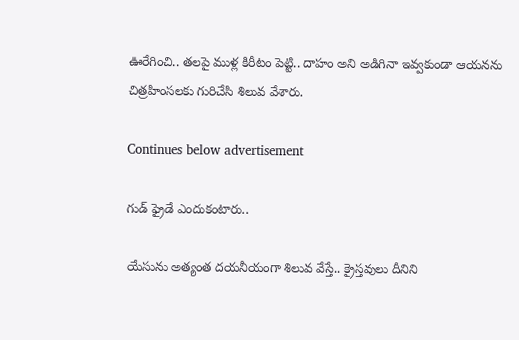ఊరేగించి.. తలపై ముళ్ల కిరీటం పెట్టి.. దాహం అని అడిగినా ఇవ్వకుండా ఆయనను చిత్రహింసలకు గురిచేసి శిలువ వేశారు.

Continues below advertisement

గుడ్ ఫ్రైడే ఎందుకంటారు..

యేసును అత్యంత దయనీయంగా శిలువ వేస్తే.. క్రైస్తవులు దీనిని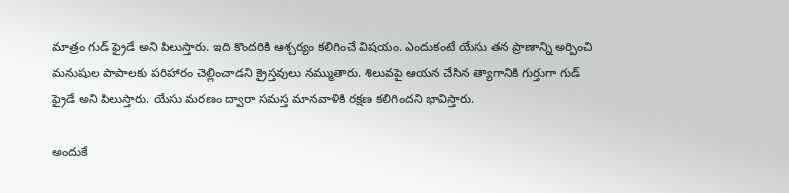మాత్రం గుడ్ ఫ్రైడే అని పిలుస్తారు. ఇది కొందరికి ఆశ్చర్యం కలిగించే విషయం. ఎందుకంటే యేసు తన ప్రాణాన్ని అర్పించి మనుషుల పాపాలకు పరిహారం చెల్లించాడని క్రైస్తవులు నమ్ముతారు. శిలువపై ఆయన చేసిన త్యాగానికి గుర్తుగా గుడ్ ఫ్రైడే అని పిలుస్తారు. యేసు మరణం ద్వారా సమస్త మానవాళికి రక్షణ కలిగిందని భావిస్తారు.

అందుకే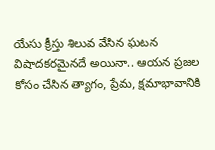యేసు క్రీస్తు శిలువ వేసిన ఘటన విషాదకరమైనదే అయినా.. ఆయన ప్రజల కోసం చేసిన త్యాగం, ప్రేమ, క్షమాభావానికి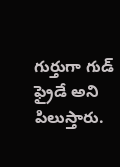గుర్తుగా గుడ్ ఫ్రైడే అని పిలుస్తారు.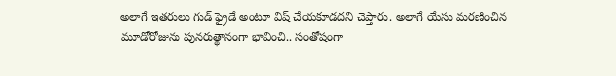అలాగే ఇతరులు గుడ్ ఫ్రైడే అంటూ విష్ చేయకూడదని చెప్తారు. అలాగే యేసు మరణించిన మూడోరోజును పునరుత్థానంగా భావించి.. సంతోషంగా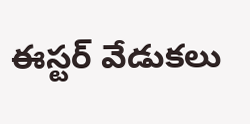ఈస్టర్ వేడుకలు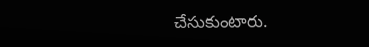చేసుకుంటారు.